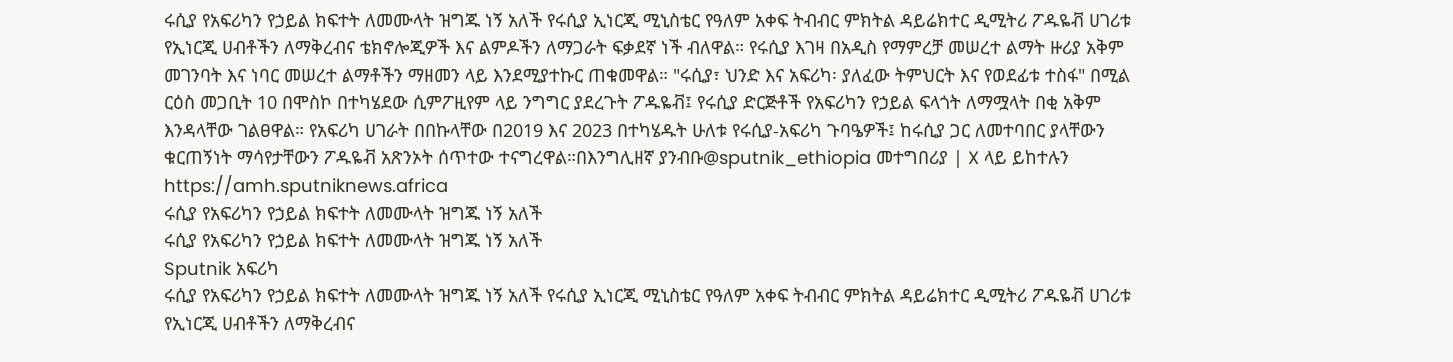ሩሲያ የአፍሪካን የኃይል ክፍተት ለመሙላት ዝግጁ ነኝ አለች የሩሲያ ኢነርጂ ሚኒስቴር የዓለም አቀፍ ትብብር ምክትል ዳይሬክተር ዲሚትሪ ፖዱዬቭ ሀገሪቱ የኢነርጂ ሀብቶችን ለማቅረብና ቴክኖሎጂዎች እና ልምዶችን ለማጋራት ፍቃደኛ ነች ብለዋል። የሩሲያ እገዛ በአዲስ የማምረቻ መሠረተ ልማት ዙሪያ አቅም መገንባት እና ነባር መሠረተ ልማቶችን ማዘመን ላይ እንደሚያተኩር ጠቁመዋል። "ሩሲያ፣ ህንድ እና አፍሪካ፡ ያለፈው ትምህርት እና የወደፊቱ ተስፋ" በሚል ርዕስ መጋቢት 10 በሞስኮ በተካሄደው ሲምፖዚየም ላይ ንግግር ያደረጉት ፖዱዬቭ፤ የሩሲያ ድርጅቶች የአፍሪካን የኃይል ፍላጎት ለማሟላት በቂ አቅም እንዳላቸው ገልፀዋል። የአፍሪካ ሀገራት በበኩላቸው በ2019 እና 2023 በተካሄዱት ሁለቱ የሩሲያ-አፍሪካ ጉባዔዎች፤ ከሩሲያ ጋር ለመተባበር ያላቸውን ቁርጠኝነት ማሳየታቸውን ፖዱዬቭ አጽንኦት ሰጥተው ተናግረዋል።በእንግሊዘኛ ያንብቡ@sputnik_ethiopia መተግበሪያ | X ላይ ይከተሉን
https://amh.sputniknews.africa
ሩሲያ የአፍሪካን የኃይል ክፍተት ለመሙላት ዝግጁ ነኝ አለች
ሩሲያ የአፍሪካን የኃይል ክፍተት ለመሙላት ዝግጁ ነኝ አለች
Sputnik አፍሪካ
ሩሲያ የአፍሪካን የኃይል ክፍተት ለመሙላት ዝግጁ ነኝ አለች የሩሲያ ኢነርጂ ሚኒስቴር የዓለም አቀፍ ትብብር ምክትል ዳይሬክተር ዲሚትሪ ፖዱዬቭ ሀገሪቱ የኢነርጂ ሀብቶችን ለማቅረብና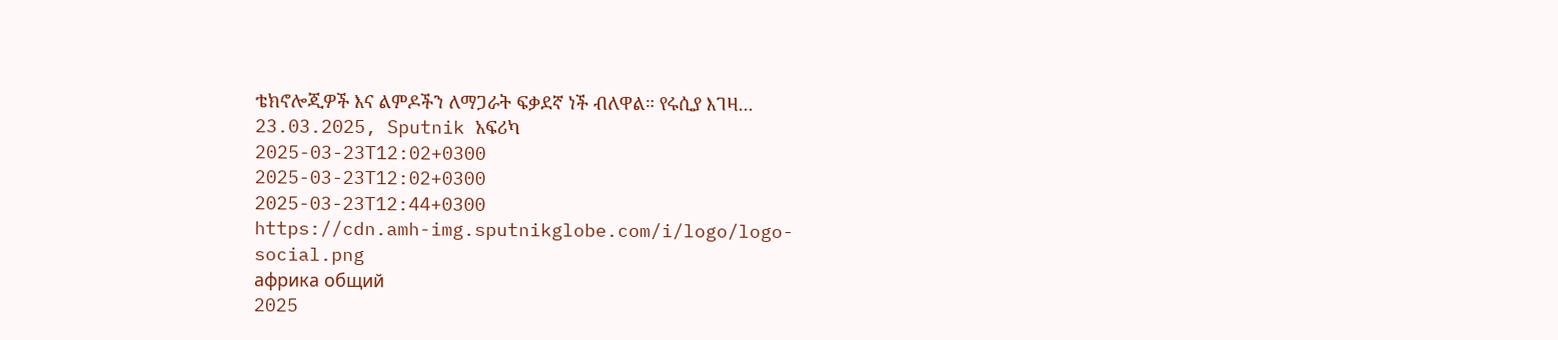ቴክኖሎጂዎች እና ልምዶችን ለማጋራት ፍቃደኛ ነች ብለዋል። የሩሲያ እገዛ... 23.03.2025, Sputnik አፍሪካ
2025-03-23T12:02+0300
2025-03-23T12:02+0300
2025-03-23T12:44+0300
https://cdn.amh-img.sputnikglobe.com/i/logo/logo-social.png
африка общий
2025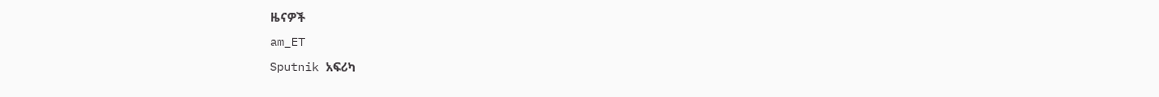ዜናዎች
am_ET
Sputnik አፍሪካ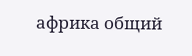африка общий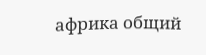африка общий